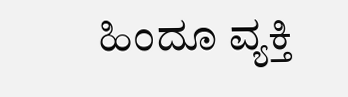ಹಿಂದೂ ವ್ಯಕ್ತಿ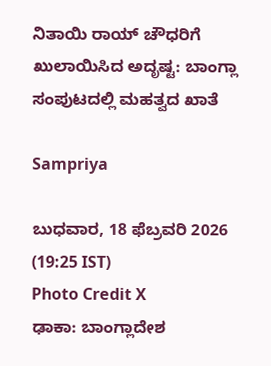ನಿತಾಯಿ ರಾಯ್ ಚೌಧರಿಗೆ ಖುಲಾಯಿಸಿದ ಅದೃಷ್ಟ: ಬಾಂಗ್ಲಾ ಸಂಪುಟದಲ್ಲಿ ಮಹತ್ವದ ಖಾತೆ

Sampriya

ಬುಧವಾರ, 18 ಫೆಬ್ರವರಿ 2026 (19:25 IST)
Photo Credit X
ಢಾಕಾ: ಬಾಂಗ್ಲಾದೇಶ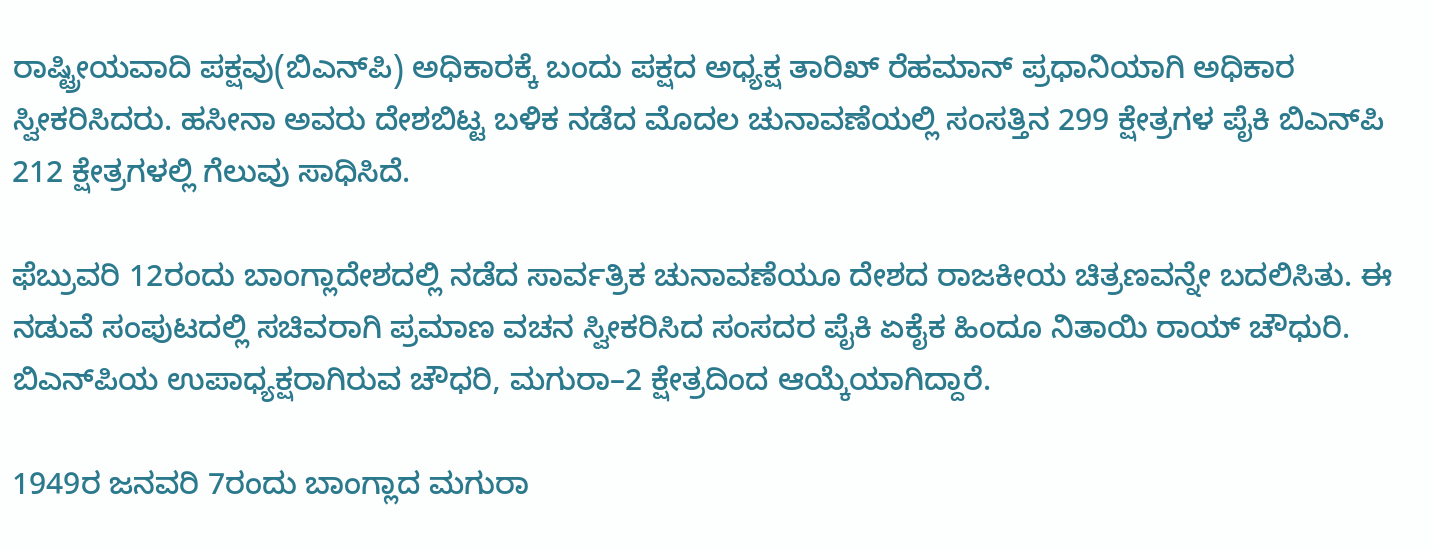ರಾಷ್ಟ್ರೀಯವಾದಿ ಪಕ್ಷವು(ಬಿಎನ್‌ಪಿ) ಅಧಿಕಾರಕ್ಕೆ ಬಂದು ಪಕ್ಷದ ಅಧ್ಯಕ್ಷ ತಾರಿಖ್ ರೆಹಮಾನ್ ಪ್ರಧಾನಿಯಾಗಿ ಅಧಿಕಾರ ಸ್ವೀಕರಿಸಿದರು. ಹಸೀನಾ ಅವರು ದೇಶಬಿಟ್ಟ ಬಳಿಕ ನಡೆದ ಮೊದಲ ಚುನಾವಣೆಯಲ್ಲಿ ಸಂಸತ್ತಿನ 299 ಕ್ಷೇತ್ರಗಳ ಪೈಕಿ ಬಿಎನ್‌ಪಿ 212 ಕ್ಷೇತ್ರಗಳಲ್ಲಿ ಗೆಲುವು ಸಾಧಿಸಿದೆ.

ಫೆಬ್ರುವರಿ 12ರಂದು ಬಾಂಗ್ಲಾದೇಶದಲ್ಲಿ ನಡೆದ ಸಾರ್ವತ್ರಿಕ ಚುನಾವಣೆಯೂ ದೇಶದ ರಾಜಕೀಯ ಚಿತ್ರಣವನ್ನೇ ಬದಲಿಸಿತು. ಈ ನಡುವೆ ಸಂಪುಟದಲ್ಲಿ ಸಚಿವರಾಗಿ ಪ್ರಮಾಣ ವಚನ ಸ್ವೀಕರಿಸಿದ ಸಂಸದರ ಪೈಕಿ ಏಕೈಕ ಹಿಂದೂ ನಿತಾಯಿ ರಾಯ್ ಚೌಧುರಿ. ಬಿಎನ್‌ಪಿಯ ಉಪಾಧ್ಯಕ್ಷರಾಗಿರುವ ಚೌಧರಿ, ಮಗುರಾ–2 ಕ್ಷೇತ್ರದಿಂದ ಆಯ್ಕೆಯಾಗಿದ್ದಾರೆ.

1949ರ ಜನವರಿ 7ರಂದು ಬಾಂಗ್ಲಾದ ಮಗುರಾ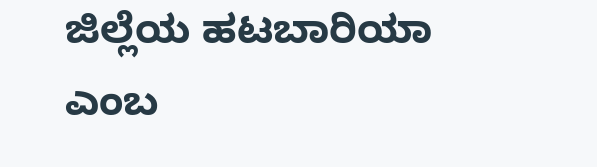ಜಿಲ್ಲೆಯ ಹಟಬಾರಿಯಾ ಎಂಬ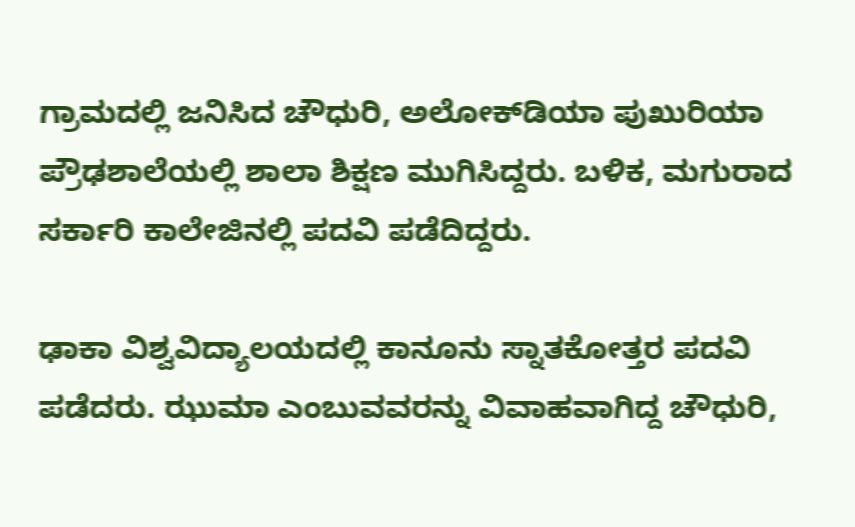ಗ್ರಾಮದಲ್ಲಿ ಜನಿಸಿದ ಚೌಧುರಿ, ಅಲೋಕ್‌ಡಿಯಾ ಪುಖುರಿಯಾ ಪ್ರೌಢಶಾಲೆಯಲ್ಲಿ ಶಾಲಾ ಶಿಕ್ಷಣ ಮುಗಿಸಿದ್ದರು. ಬಳಿಕ, ಮಗುರಾದ ಸರ್ಕಾರಿ ಕಾಲೇಜಿನಲ್ಲಿ ಪದವಿ ಪಡೆದಿದ್ದರು.

ಢಾಕಾ ವಿಶ್ವವಿದ್ಯಾಲಯದಲ್ಲಿ ಕಾನೂನು ಸ್ನಾತಕೋತ್ತರ ಪದವಿ ಪಡೆದರು. ಝುಮಾ ಎಂಬುವವರನ್ನು ವಿವಾಹವಾಗಿದ್ದ ಚೌಧುರಿ,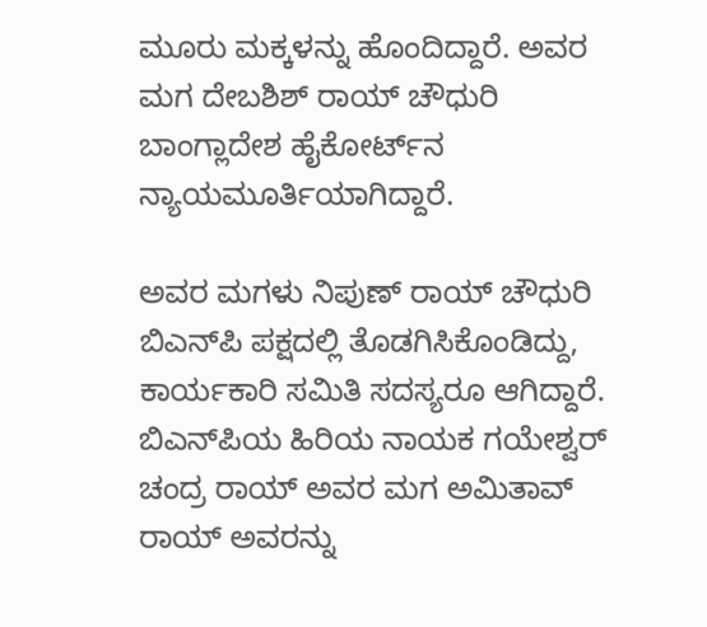ಮೂರು ಮಕ್ಕಳನ್ನು ಹೊಂದಿದ್ದಾರೆ. ಅವರ ಮಗ ದೇಬಶಿಶ್ ರಾಯ್ ಚೌಧುರಿ ಬಾಂಗ್ಲಾದೇಶ ಹೈಕೋರ್ಟ್‌ನ ನ್ಯಾಯಮೂರ್ತಿಯಾಗಿದ್ದಾರೆ.

ಅವರ ಮಗಳು ನಿಪುಣ್ ರಾಯ್ ಚೌಧುರಿ ಬಿಎನ್‌ಪಿ ಪಕ್ಷದಲ್ಲಿ ತೊಡಗಿಸಿಕೊಂಡಿದ್ದು, ಕಾರ್ಯಕಾರಿ ಸಮಿತಿ ಸದಸ್ಯರೂ ಆಗಿದ್ದಾರೆ. ಬಿಎನ್‌ಪಿಯ ಹಿರಿಯ ನಾಯಕ ಗಯೇಶ್ವರ್ ಚಂದ್ರ ರಾಯ್ ಅವರ ಮಗ ಅಮಿತಾವ್ ರಾಯ್ ಅವರನ್ನು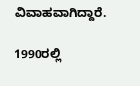ವಿವಾಹವಾಗಿದ್ದಾರೆ.

1990ರಲ್ಲಿ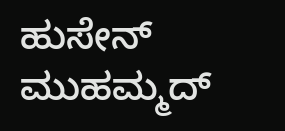ಹುಸೇನ್ ಮುಹಮ್ಮದ್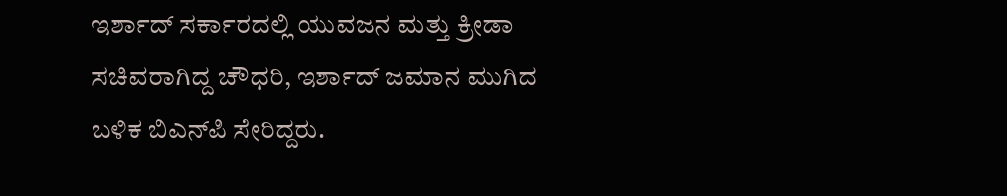ಇರ್ಶಾದ್ ಸರ್ಕಾರದಲ್ಲಿ ಯುವಜನ ಮತ್ತು ಕ್ರೀಡಾ ಸಚಿವರಾಗಿದ್ದ ಚೌಧರಿ, ಇರ್ಶಾದ್ ಜಮಾನ ಮುಗಿದ ಬಳಿಕ ಬಿಎನ್‌ಪಿ ಸೇರಿದ್ದರು.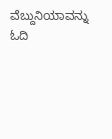ವೆಬ್ದುನಿಯಾವನ್ನು ಓದಿ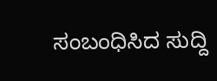ಸಂಬಂಧಿಸಿದ ಸುದ್ದಿ